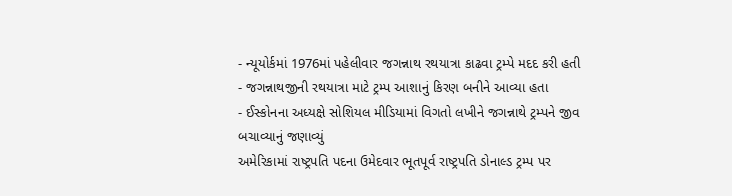- ન્યૂયોર્કમાં 1976માં પહેલીવાર જગન્નાથ રથયાત્રા કાઢવા ટ્રમ્પે મદદ કરી હતી
- જગન્નાથજીની રથયાત્રા માટે ટ્રમ્પ આશાનું કિરણ બનીને આવ્યા હતા
- ઈસ્કોનના અધ્યક્ષે સોશિયલ મીડિયામાં વિગતો લખીને જગન્નાથે ટ્રમ્પને જીવ બચાવ્યાનું જણાવ્યું
અમેરિકામાં રાષ્ટ્રપતિ પદના ઉમેદવાર ભૂતપૂર્વ રાષ્ટ્રપતિ ડોનાલ્ડ ટ્રમ્પ પર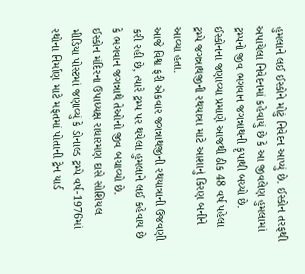હુમલાને લઈ ઈસ્કોને મોટું નિવેદન આપ્યું છે. ઈસ્કોન તરફથી અપાયેલા નિવેદનમાં કહેવાયું છે કે આ જીવલેણ હુમલામાં ટ્રમ્પનો જીવ ભગવાન જગન્નાથની કૃપાથી બચ્યો છે. ઈસ્કોનના જણાવ્યા પ્રમાણે આજથી ઠીક 48 વર્ષ પહેલા ટ્રમ્પે જગન્નાથજીની રથયાત્રા માટે આશાનું કિરણ બનીને આવ્યા હતા.
આજે વિશ્વ ફરી એકવાર જગન્નાથજીની રથયાત્રાની ઉજવણી કરી રહી છે, ત્યારે ટ્રમ્પ પર થયેલા હુમલાને લઈ કહેવાય છે કે ભગવાન જગન્નાથે તેઓનો જીવ બચાવ્યો છે.
ઈસ્કોન મંદિરના ઉપાધ્યક્ષ રાધારમણ દાસે સોશિયલ મીડિયા પોસ્ટમાં જણાવ્યું કે ડોનાલ્ડ ટ્રમ્પે વર્ષ-1976માં રથોના નિર્માણ માટે મફતમાં પોતાની ટ્રેન યાર્ડ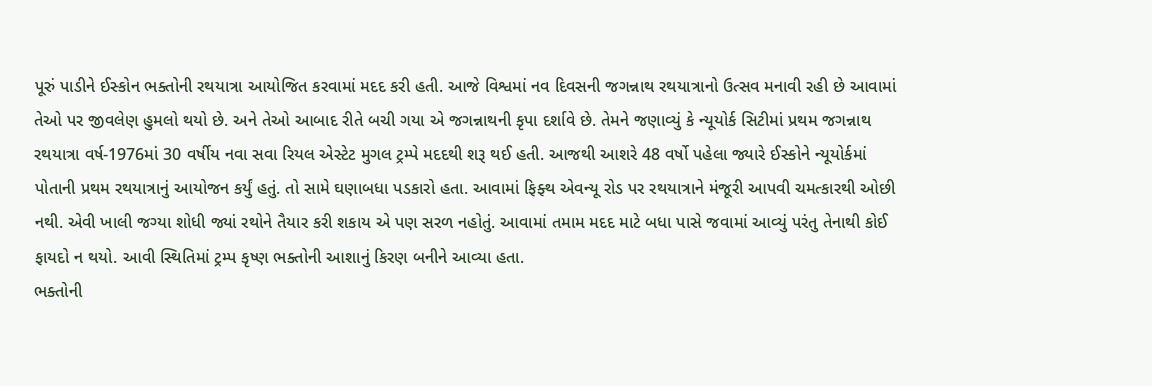પૂરું પાડીને ઈસ્કોન ભક્તોની રથયાત્રા આયોજિત કરવામાં મદદ કરી હતી. આજે વિશ્વમાં નવ દિવસની જગન્નાથ રથયાત્રાનો ઉત્સવ મનાવી રહી છે આવામાં તેઓ પર જીવલેણ હુમલો થયો છે. અને તેઓ આબાદ રીતે બચી ગયા એ જગન્નાથની કૃપા દર્શાવે છે. તેમને જણાવ્યું કે ન્યૂયોર્ક સિટીમાં પ્રથમ જગન્નાથ રથયાત્રા વર્ષ-1976માં 30 વર્ષીય નવા સવા રિયલ એસ્ટેટ મુગલ ટ્રમ્પે મદદથી શરૂ થઈ હતી. આજથી આશરે 48 વર્ષો પહેલા જ્યારે ઈસ્કોને ન્યૂયોર્કમાં પોતાની પ્રથમ રથયાત્રાનું આયોજન કર્યું હતું. તો સામે ઘણાબધા પડકારો હતા. આવામાં ફિફ્થ એવન્યૂ રોડ પર રથયાત્રાને મંજૂરી આપવી ચમત્કારથી ઓછી નથી. એવી ખાલી જગ્યા શોધી જ્યાં રથોને તૈયાર કરી શકાય એ પણ સરળ નહોતું. આવામાં તમામ મદદ માટે બધા પાસે જવામાં આવ્યું પરંતુ તેનાથી કોઈ ફાયદો ન થયો. આવી સ્થિતિમાં ટ્રમ્પ કૃષ્ણ ભક્તોની આશાનું કિરણ બનીને આવ્યા હતા.
ભક્તોની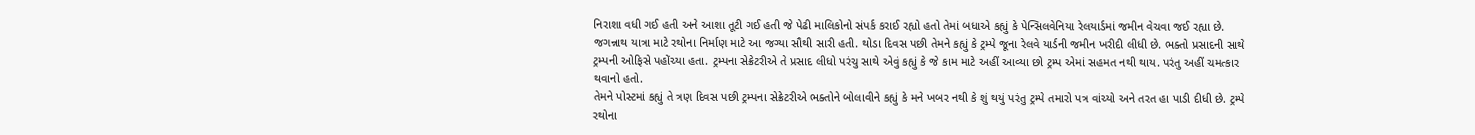નિરાશા વધી ગઈ હતી અને આશા તૂટી ગઈ હતી જે પેઢી માલિકોનો સંપર્ક કરાઈ રહ્યો હતો તેમાં બધાએ કહ્યું કે પેન્સિલવેનિયા રેલયાર્ડમાં જમીન વેચવા જઈ રહ્યા છે. જગન્નાથ યાત્રા માટે રથોના નિર્માણ માટે આ જગ્યા સૌથી સારી હતી. થોડા દિવસ પછી તેમને કહ્યું કે ટ્રમ્પે જૂના રેલવે યાર્ડની જમીન ખરીદી લીધી છે. ભક્તો પ્રસાદની સાથે ટ્રમ્પની ઓફિસે પહોંચ્યા હતા. ટ્રમ્પના સેક્રેટરીએ તે પ્રસાદ લીધો પરંચુ સાથે એવું કહ્યું કે જે કામ માટે અહીં આવ્યા છો ટ્રમ્પ એમાં સહમત નથી થાય. પરંતુ અહીં ચમત્કાર થવાનો હતો.
તેમને પોસ્ટમાં કહ્યું તે ત્રણ દિવસ પછી ટ્રમ્પના સેક્રેટરીએ ભક્તોને બોલાવીને કહ્યું કે મને ખબર નથી કે શું થયું પરંતુ ટ્રમ્પે તમારો પત્ર વાંચ્યો અને તરત હા પાડી દીધી છે. ટ્રમ્પે રથોના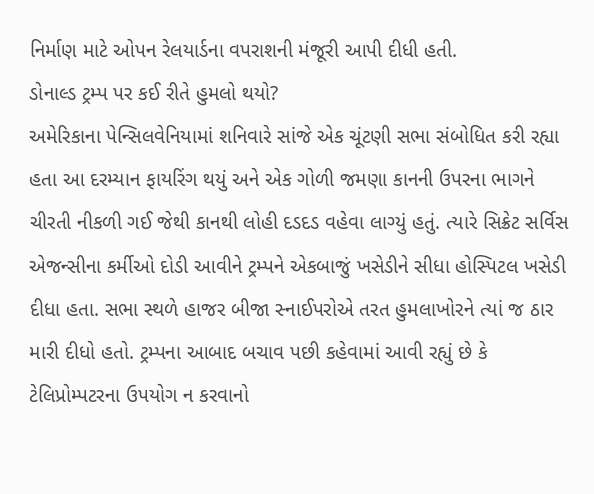નિર્માણ માટે ઓપન રેલયાર્ડના વપરાશની મંજૂરી આપી દીધી હતી.
ડોનાલ્ડ ટ્રમ્પ પર કઈ રીતે હુમલો થયો?
અમેરિકાના પેન્સિલવેનિયામાં શનિવારે સાંજે એક ચૂંટણી સભા સંબોધિત કરી રહ્યા હતા આ દરમ્યાન ફાયરિંગ થયું અને એક ગોળી જમણા કાનની ઉપરના ભાગને ચીરતી નીકળી ગઈ જેથી કાનથી લોહી દડદડ વહેવા લાગ્યું હતું. ત્યારે સિક્રેટ સર્વિસ એજન્સીના કર્મીઓ દોડી આવીને ટ્રમ્પને એકબાજું ખસેડીને સીધા હોસ્પિટલ ખસેડી દીધા હતા. સભા સ્થળે હાજર બીજા સ્નાઈપરોએ તરત હુમલાખોરને ત્યાં જ ઠાર મારી દીધો હતો. ટ્રમ્પના આબાદ બચાવ પછી કહેવામાં આવી રહ્યું છે કે ટેલિપ્રોમ્પટરના ઉપયોગ ન કરવાનો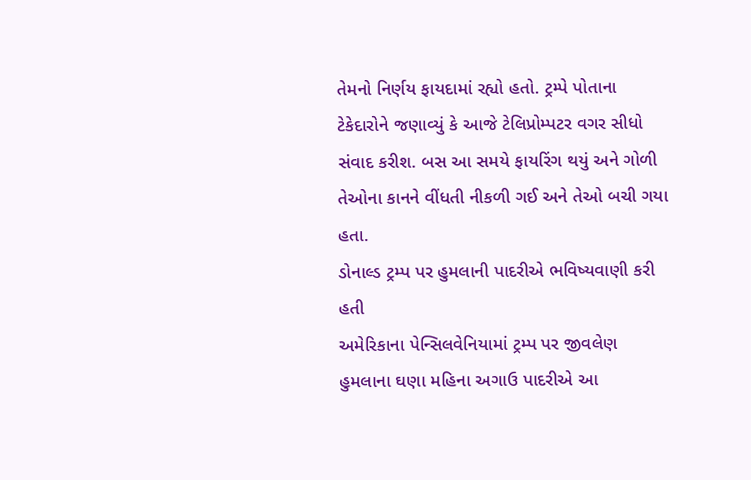તેમનો નિર્ણય ફાયદામાં રહ્યો હતો. ટ્રમ્પે પોતાના ટેકેદારોને જણાવ્યું કે આજે ટેલિપ્રોમ્પટર વગર સીધો સંવાદ કરીશ. બસ આ સમયે ફાયરિંગ થયું અને ગોળી તેઓના કાનને વીંધતી નીકળી ગઈ અને તેઓ બચી ગયા હતા.
ડોનાલ્ડ ટ્રમ્પ પર હુમલાની પાદરીએ ભવિષ્યવાણી કરી હતી
અમેરિકાના પેન્સિલવેનિયામાં ટ્રમ્પ પર જીવલેણ હુમલાના ઘણા મહિના અગાઉ પાદરીએ આ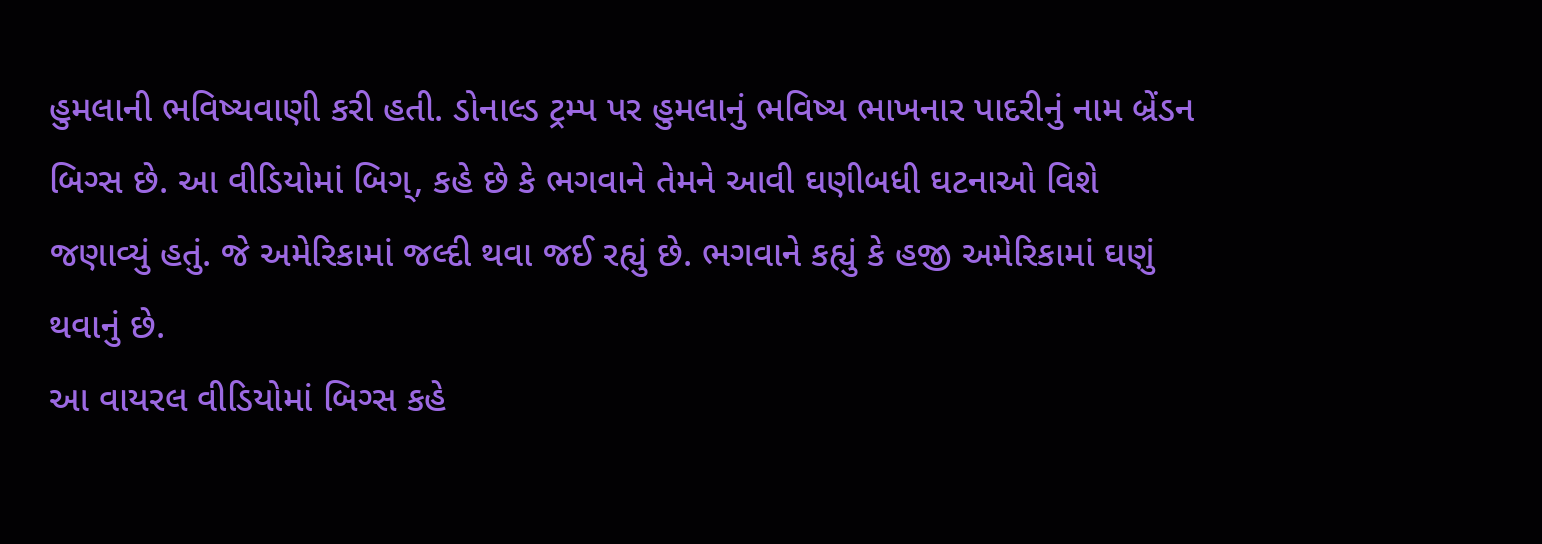હુમલાની ભવિષ્યવાણી કરી હતી. ડોનાલ્ડ ટ્રમ્પ પર હુમલાનું ભવિષ્ય ભાખનાર પાદરીનું નામ બ્રેંડન બિગ્સ છે. આ વીડિયોમાં બિગ્, કહે છે કે ભગવાને તેમને આવી ઘણીબધી ઘટનાઓ વિશે જણાવ્યું હતું. જે અમેરિકામાં જલ્દી થવા જઈ રહ્યું છે. ભગવાને કહ્યું કે હજી અમેરિકામાં ઘણું થવાનું છે.
આ વાયરલ વીડિયોમાં બિગ્સ કહે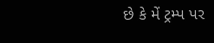છે કે મેં ટ્રમ્પ પર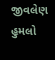જીવલેણ હુમલો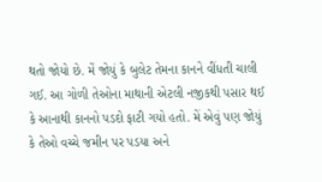થતો જોયો છે. મેં જોયું કે બુલેટ તેમના કાનને વીંધતી ચાલી ગઈ. આ ગોળી તેઓના માથાની એટલી નજીકથી પસાર થઈ કે આનાથી કાનનો પડદો ફાટી ગયો હતો. મેં એવું પણ જોયું કે તેઓ વચ્ચે જમીન પર પડયા અને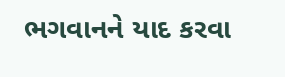ભગવાનને યાદ કરવા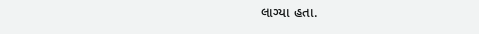લાગ્યા હતા.